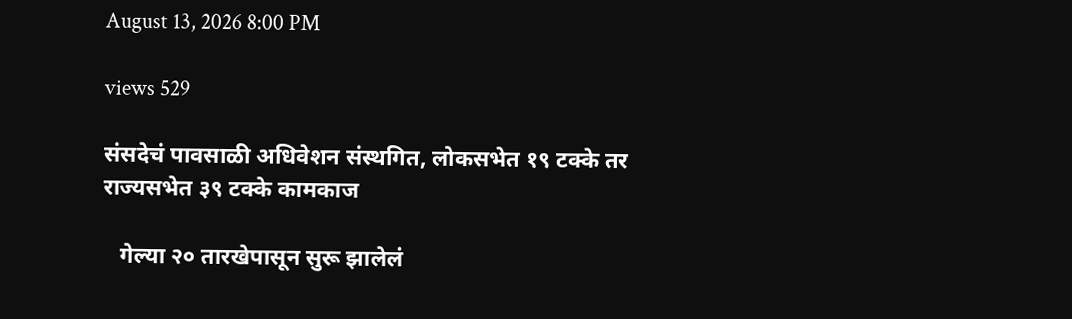August 13, 2026 8:00 PM

views 529

संसदेचं पावसाळी अधिवेशन संस्थगित, लोकसभेत १९ टक्के तर राज्यसभेत ३९ टक्के कामकाज

   गेल्या २० तारखेपासून सुरू झालेलं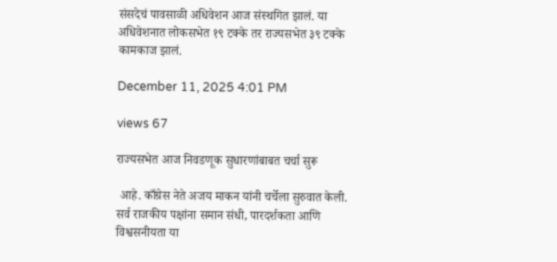संसदेचं पावसाळी अधिवेशन आज संस्थगित झालं. या अधिवेशनात लोकसभेत १९ टक्के तर राज्यसभेत ३९ टक्के कामकाज झालं.

December 11, 2025 4:01 PM

views 67

राज्यसभेत आज निवडणूक सुधारणांबाबत चर्चा सुरू

 आहे. काँग्रेस नेते अजय माकन यांनी चर्चेला सुरुवात केली. सर्व राजकीय पक्षांना समान संधी, पारदर्शकता आणि विश्वसनीयता या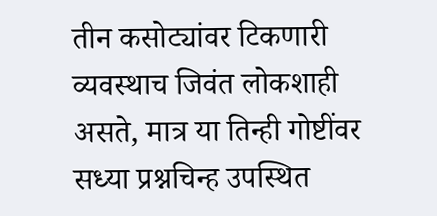तीन कसोट्यांवर टिकणारी व्यवस्थाच जिवंत लोकशाही असते, मात्र या तिन्ही गोष्टींवर सध्या प्रश्नचिन्ह उपस्थित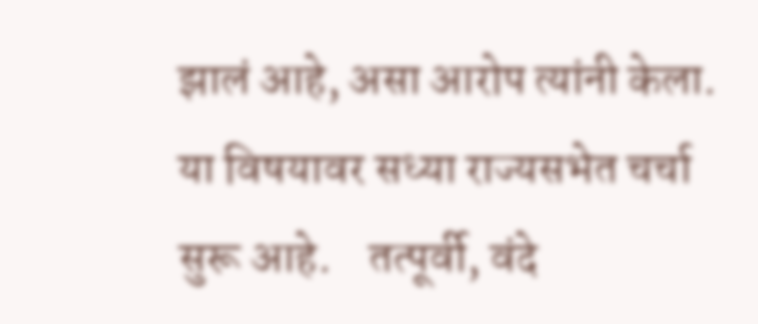झालं आहे, असा आरोप त्यांनी केला. या विषयावर सध्या राज्यसभेत चर्चा सुरू आहे.    तत्पूर्वी, वंदे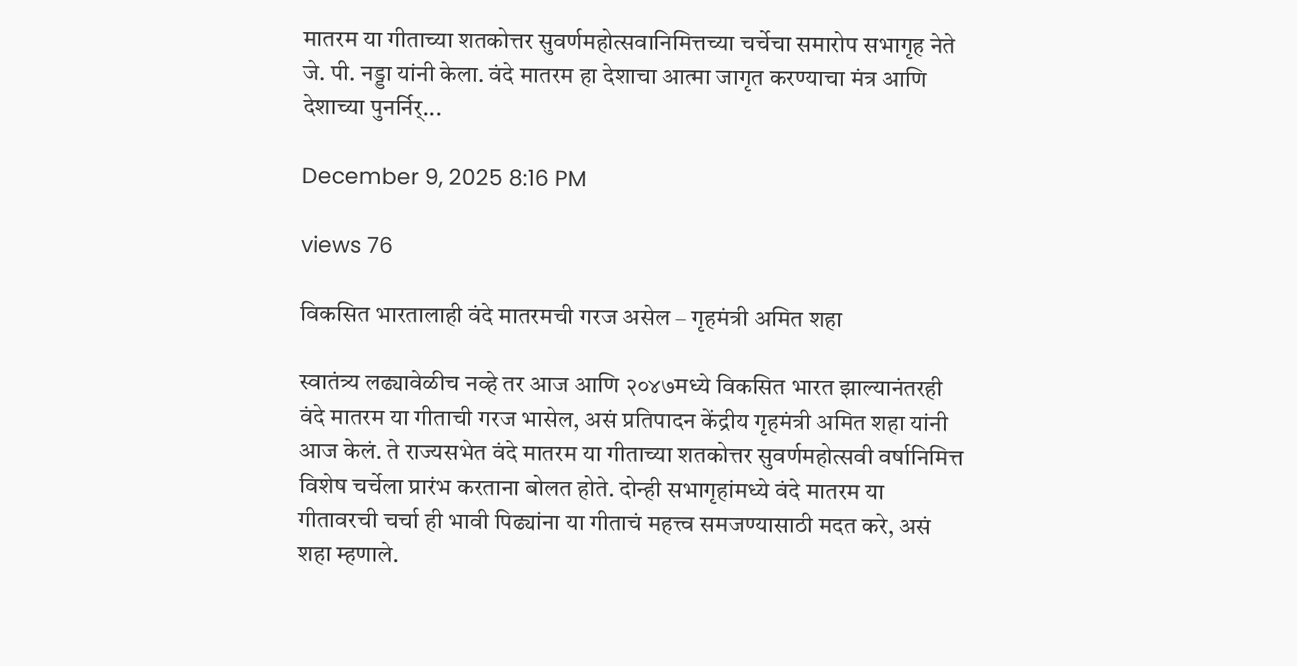मातरम या गीताच्या शतकोत्तर सुवर्णमहोत्सवानिमित्तच्या चर्चेचा समारोप सभागृह नेते जे. पी. नड्डा यांनी केला. वंदे मातरम हा देशाचा आत्मा जागृत करण्याचा मंत्र आणि देशाच्या पुनर्निर्...

December 9, 2025 8:16 PM

views 76

विकसित भारतालाही वंदे मातरमची गरज असेल – गृहमंत्री अमित शहा

स्वातंत्र्य लढ्यावेळीच नव्हे तर आज आणि २०४७मध्ये विकसित भारत झाल्यानंतरही वंदे मातरम या गीताची गरज भासेल, असं प्रतिपादन केंद्रीय गृहमंत्री अमित शहा यांनी आज केलं. ते राज्यसभेत वंदे मातरम या गीताच्या शतकोत्तर सुवर्णमहोत्सवी वर्षानिमित्त विशेष चर्चेला प्रारंभ करताना बोलत होते. दोन्ही सभागृहांमध्ये वंदे मातरम या गीतावरची चर्चा ही भावी पिढ्यांना या गीताचं महत्त्व समजण्यासाठी मदत करे, असं शहा म्हणाले.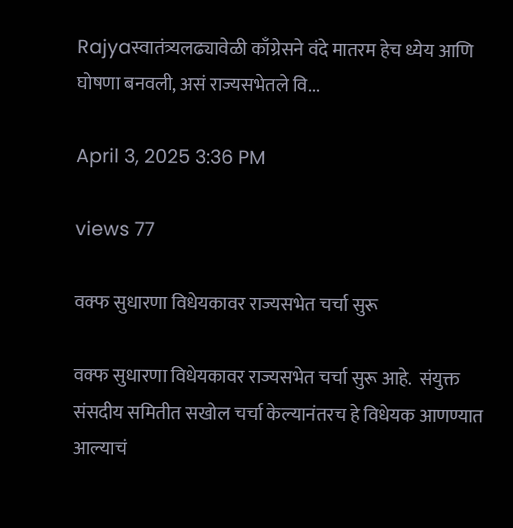Rajyaस्वातंत्र्यलढ्यावेळी काँग्रेसने वंदे मातरम हेच ध्येय आणि घोषणा बनवली, असं राज्यसभेतले वि...

April 3, 2025 3:36 PM

views 77

वक्फ सुधारणा विधेयकावर राज्यसभेत चर्चा सुरू

वक्फ सुधारणा विधेयकावर राज्यसभेत चर्चा सुरू आहे.  संयुक्त संसदीय समितीत सखोल चर्चा केल्यानंतरच हे विधेयक आणण्यात आल्याचं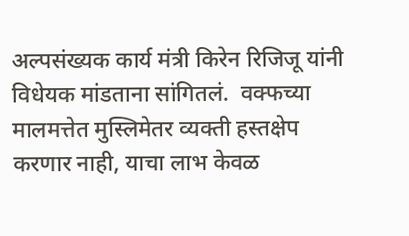अल्पसंख्यक कार्य मंत्री किरेन रिजिजू यांनी विधेयक मांडताना सांगितलं.  वक्फच्या मालमत्तेत मुस्लिमेतर व्यक्ती हस्तक्षेप करणार नाही, याचा लाभ केवळ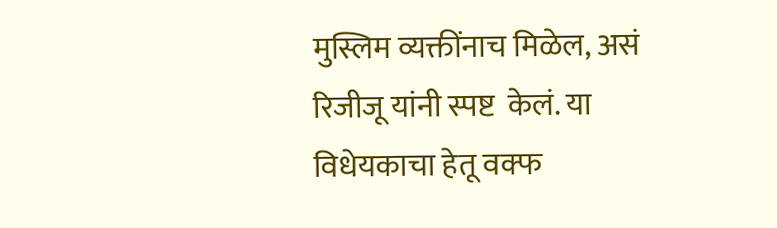मुस्लिम व्यक्तींनाच मिळेल, असं रिजीजू यांनी स्पष्ट  केलं. या विधेयकाचा हेतू वक्फ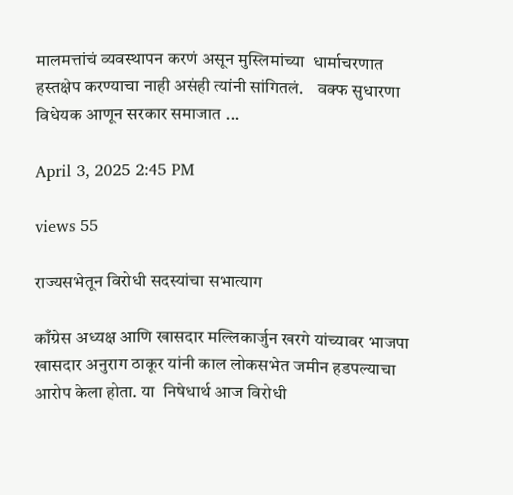मालमत्तांचं व्यवस्थापन करणं असून मुस्लिमांच्या  धार्माचरणात हस्तक्षेप करण्याचा नाही असंही त्यांनी सांगितलं.    वक्फ सुधारणा विधेयक आणून सरकार समाजात ...

April 3, 2025 2:45 PM

views 55

राज्यसभेतून विरोधी सदस्यांचा सभात्याग

काँग्रेस अध्यक्ष आणि खासदार मल्लिकार्जुन खरगे यांच्यावर भाजपा खासदार अनुराग ठाकूर यांनी काल लोकसभेत जमीन हडपल्याचा आरोप केला होता. या  निषेधार्थ आज विरोधी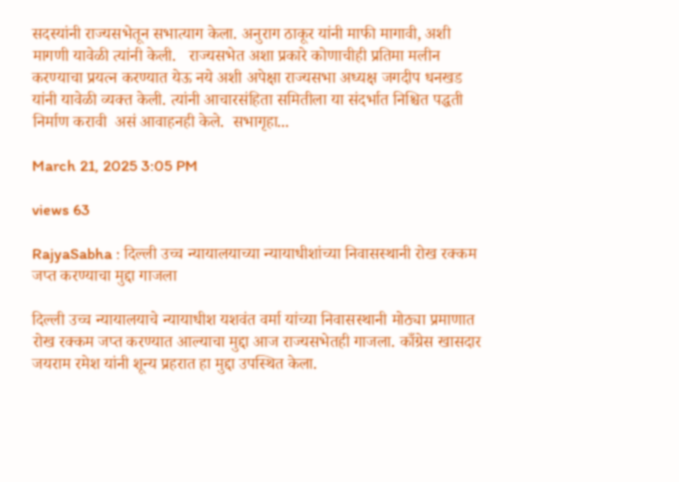सदस्यांनी राज्यसभेतून सभात्याग केला. अनुराग ठाकूर यांनी माफी मागावी, अशी मागणी यावेळी त्यांनी केली.   राज्यसभेत अशा प्रकारे कोणाचीही प्रतिमा मलीन करण्याचा प्रयत्न करण्यात येऊ नये अशी अपेक्षा राज्यसभा अध्यक्ष जगदीप धनखड यांनी यावेळी व्यक्त केली. त्यांनी आचारसंहिता समितीला या संदर्भात निश्चित पद्धती निर्माण करावी  असं आवाहनही केले.  सभागृहा...

March 21, 2025 3:05 PM

views 63

RajyaSabha : दिल्ली उच्च न्यायालयाच्या न्यायाधीशांच्या निवासस्थानी रोख रक्कम जप्त करण्याचा मुद्दा गाजला

दिल्ली उच्च न्यायालयाचे न्यायाधीश यशवंत वर्मा यांच्या निवासस्थानी मोठ्या प्रमाणात रोख रक्कम जप्त करण्यात आल्याचा मुद्दा आज राज्यसभेतही गाजला. काँग्रेस खासदार जयराम रमेश यांनी शून्य प्रहरात हा मुद्दा उपस्थित केला.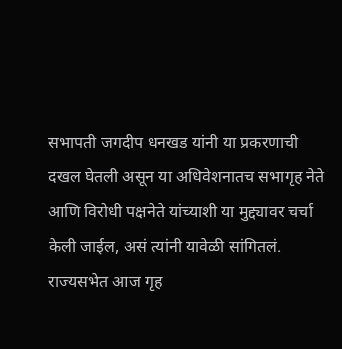सभापती जगदीप धनखड यांनी या प्रकरणाची दखल घेतली असून या अधिवेशनातच सभागृह नेते आणि विरोधी पक्षनेते यांच्याशी या मुद्द्यावर चर्चा केली जाईल, असं त्यांनी यावेळी सांगितलं.   राज्यसभेत आज गृह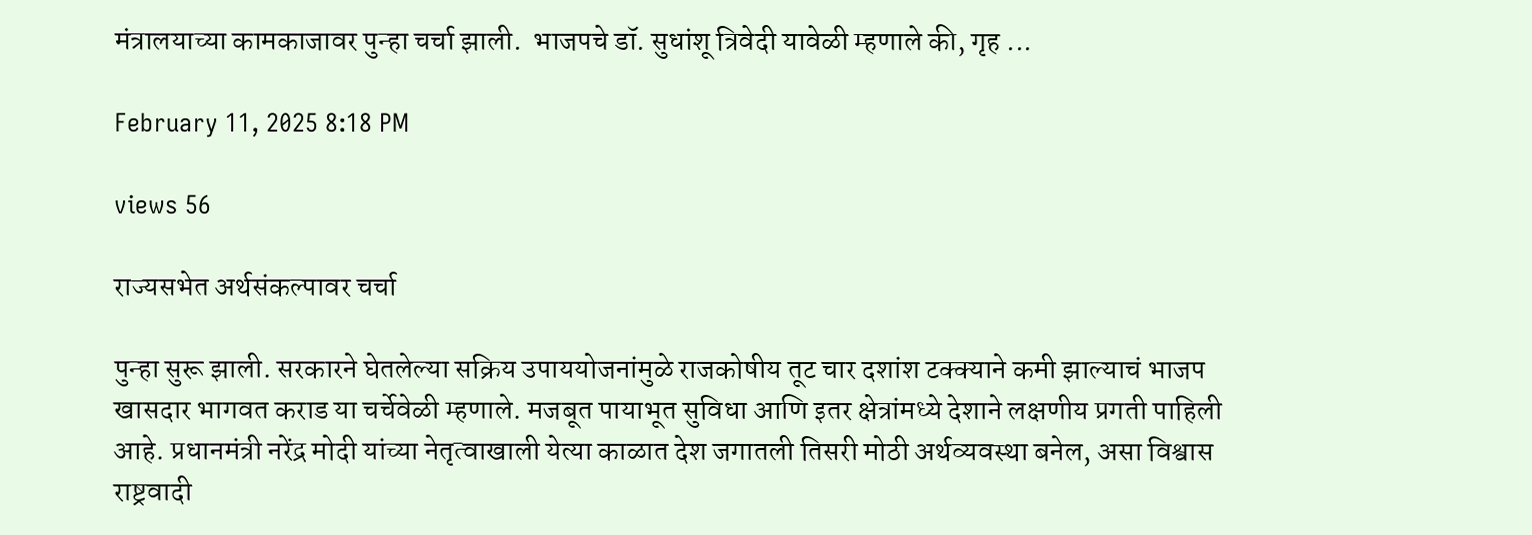मंत्रालयाच्या कामकाजावर पुन्हा चर्चा झाली.  भाजपचे डॉ. सुधांशू त्रिवेदी यावेळी म्हणाले की, गृह ...

February 11, 2025 8:18 PM

views 56

राज्यसभेत अर्थसंकल्पावर चर्चा

पुन्हा सुरू झाली. सरकारने घेतलेल्या सक्रिय उपाययोजनांमुळे राजकोषीय तूट चार दशांश टक्क्याने कमी झाल्याचं भाजप खासदार भागवत कराड या चर्चेवेळी म्हणाले. मजबूत पायाभूत सुविधा आणि इतर क्षेत्रांमध्ये देशाने लक्षणीय प्रगती पाहिली आहे. प्रधानमंत्री नरेंद्र मोदी यांच्या नेतृत्वाखाली येत्या काळात देश जगातली तिसरी मोठी अर्थव्यवस्था बनेल, असा विश्वास राष्ट्रवादी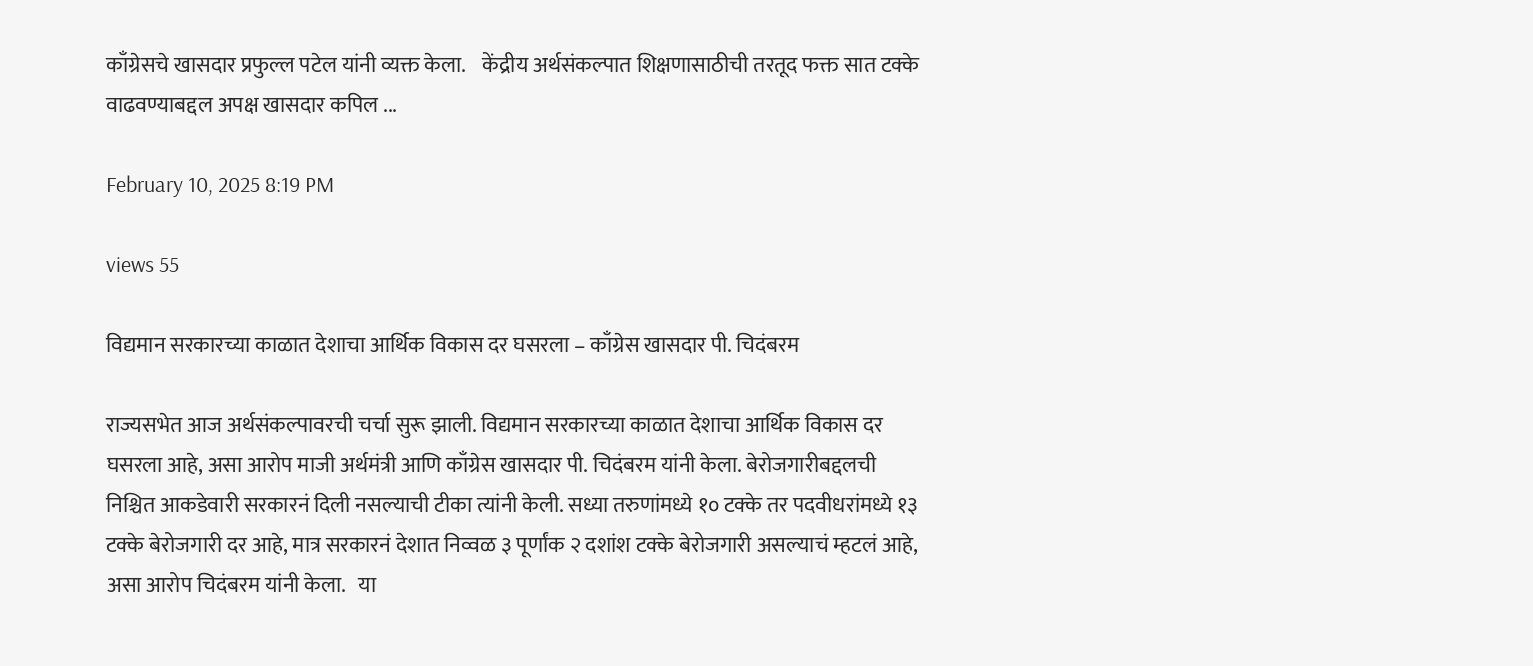काँग्रेसचे खासदार प्रफुल्ल पटेल यांनी व्यक्त केला.    केंद्रीय अर्थसंकल्पात शिक्षणासाठीची तरतूद फक्त सात टक्के वाढवण्याबद्दल अपक्ष खासदार कपिल ...

February 10, 2025 8:19 PM

views 55

विद्यमान सरकारच्या काळात देशाचा आर्थिक विकास दर घसरला – काँग्रेस खासदार पी. चिदंबरम

राज्यसभेत आज अर्थसंकल्पावरची चर्चा सुरू झाली. विद्यमान सरकारच्या काळात देशाचा आर्थिक विकास दर घसरला आहे, असा आरोप माजी अर्थमंत्री आणि काँग्रेस खासदार पी. चिदंबरम यांनी केला. बेरोजगारीबद्दलची निश्चित आकडेवारी सरकारनं दिली नसल्याची टीका त्यांनी केली. सध्या तरुणांमध्ये १० टक्के तर पदवीधरांमध्ये १३ टक्के बेरोजगारी दर आहे, मात्र सरकारनं देशात निव्वळ ३ पूर्णांक २ दशांश टक्के बेरोजगारी असल्याचं म्हटलं आहे, असा आरोप चिदंबरम यांनी केला.   या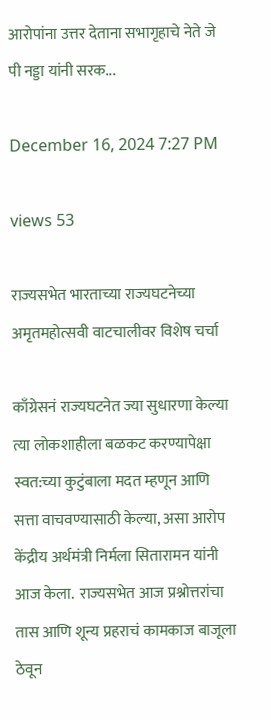आरोपांना उत्तर देताना सभागृहाचे नेते जे पी नड्डा यांनी सरक...

December 16, 2024 7:27 PM

views 53

राज्यसभेत भारताच्या राज्यघटनेच्या अमृतमहोत्सवी वाटचालीवर विशेष चर्चा

काँग्रेसनं राज्यघटनेत ज्या सुधारणा केल्या त्या लोकशाहीला बळकट करण्यापेक्षा स्वत:च्या कुटुंबाला मदत म्हणून आणि सत्ता वाचवण्यासाठी केल्या, असा आरोप केंद्रीय अर्थमंत्री निर्मला सितारामन यांनी आज केला.  राज्यसभेत आज प्रश्नोत्तरांचा तास आणि शून्य प्रहराचं कामकाज बाजूला ठेवून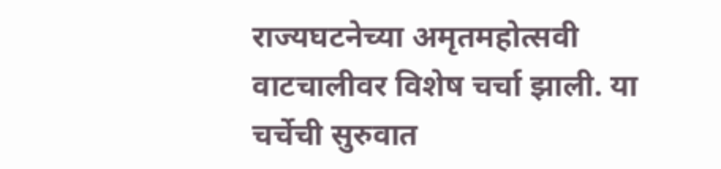राज्यघटनेच्या अमृतमहोत्सवी वाटचालीवर विशेष चर्चा झाली. या चर्चेची सुरुवात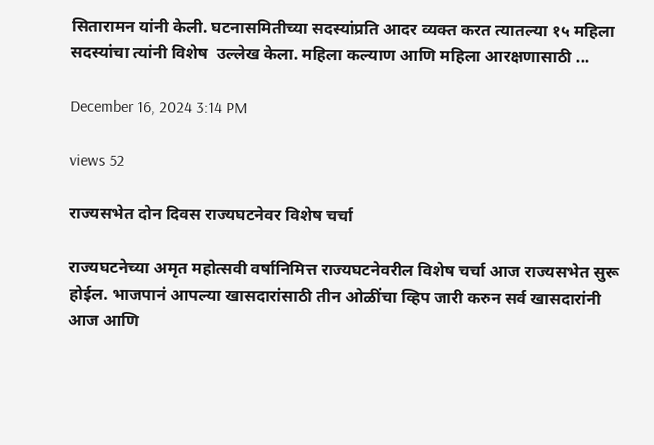सितारामन यांनी केली. घटनासमितीच्या सदस्यांप्रति आदर व्यक्त करत त्यातल्या १५ महिला सदस्यांचा त्यांनी विशेष  उल्लेख केला. महिला कल्याण आणि महिला आरक्षणासाठी ...

December 16, 2024 3:14 PM

views 52

राज्यसभेत दोन दिवस राज्यघटनेवर विशेष चर्चा

राज्यघटनेच्या अमृत महोत्सवी वर्षानिमित्त राज्यघटनेवरील विशेष चर्चा आज राज्यसभेत सुरू होईल. भाजपानं आपल्या खासदारांसाठी तीन ओळींचा व्हिप जारी करुन सर्व खासदारांनी आज आणि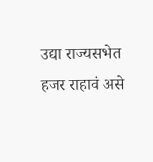उद्या राज्यसभेत हजर राहावं असे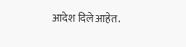आदेश दिले आहेत.